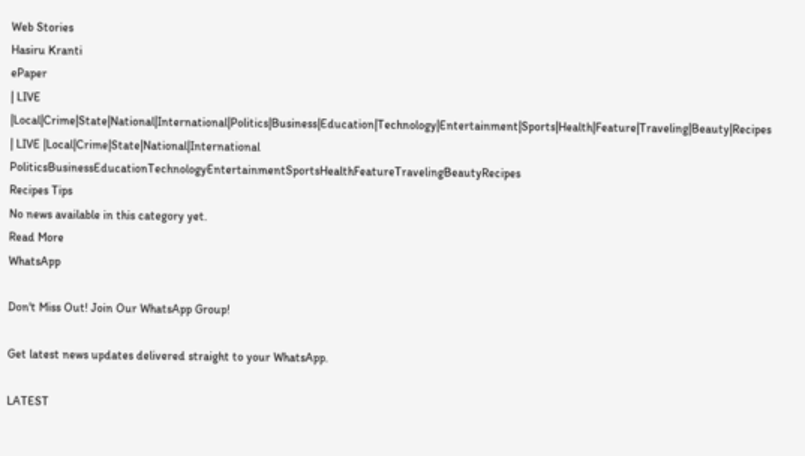Web Stories
Hasiru Kranti
ePaper
| LIVE |Local|Crime|State|National|International|Politics|Business|Education|Technology|Entertainment|Sports|Health|Feature|Traveling|Beauty|Recipes
| LIVE |Local|Crime|State|National|International
PoliticsBusinessEducationTechnologyEntertainmentSportsHealthFeatureTravelingBeautyRecipes
Recipes Tips
No news available in this category yet.
Read More
WhatsApp

Don't Miss Out! Join Our WhatsApp Group!

Get latest news updates delivered straight to your WhatsApp.

LATEST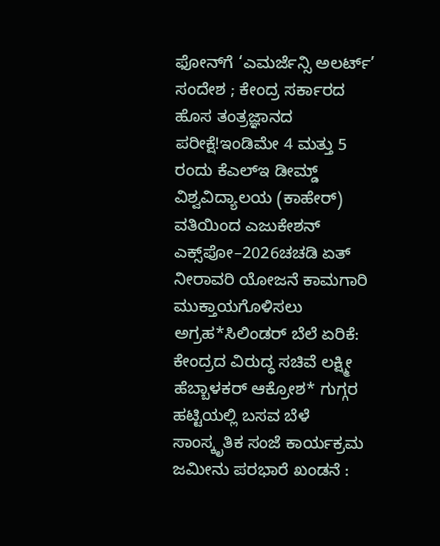ಫೋನ್‌ಗೆ ‘ಎಮರ್ಜೆನ್ಸಿ ಅಲರ್ಟ್’ ಸಂದೇಶ ; ಕೇಂದ್ರ ಸರ್ಕಾರದ ಹೊಸ ತಂತ್ರಜ್ಞಾನದ ಪರೀಕ್ಷೆ!ಇಂಡಿಮೇ 4 ಮತ್ತು 5 ರಂದು ಕೆಎಲ್ಇ ಡೀಮ್ಡ್ ವಿಶ್ವವಿದ್ಯಾಲಯ (ಕಾಹೇರ್) ವತಿಯಿಂದ ಎಜುಕೇಶನ್ ಎಕ್ಸ್‌ಪೋ–2026ಚಚಡಿ ಏತ್ ನೀರಾವರಿ ಯೋಜನೆ ಕಾಮಗಾರಿ ಮುಕ್ತಾಯಗೊಳಿಸಲು  ಅಗ್ರಹ*ಸಿಲಿಂಡರ್ ಬೆಲೆ ಏರಿಕೆ: ಕೇಂದ್ರದ ವಿರುದ್ಧ ಸಚಿವೆ ಲಕ್ಷ್ಮೀ ಹೆಬ್ಬಾಳಕರ್ ಆಕ್ರೋಶ* ಗುಗ್ಗರ ಹಟ್ಟಿಯಲ್ಲಿ ಬಸವ ಬೆಳೆ ಸಾಂಸ್ಕೃತಿಕ ಸಂಜೆ ಕಾರ್ಯಕ್ರಮ ಜಮೀನು ಪರಭಾರೆ ಖಂಡನೆ :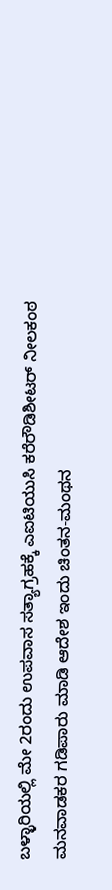ಬಳ್ಳಾರಿಯಲ್ಲಿ ಮೇ 2ರಂದು ಉಪವಾಸ ಸತ್ಯಾಗ್ರಹಕ್ಕೆ ಎಐಟಿಯುಸಿ ಕರೆರೌಡಿಶೀಟರ್ ನೀಲಕಂಠ ಮನವಾಡಕರ ಗಡಿಪಾರು ಮಾಡಿ ಆದೇಶ ಇಂದು ಚಿಂತನ-ಮಂಥನ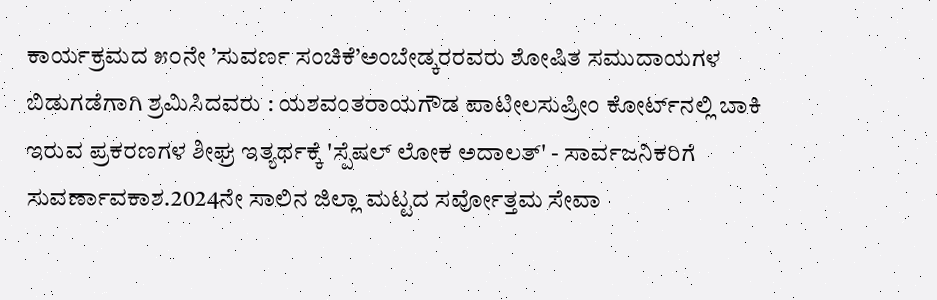ಕಾರ್ಯಕ್ರಮದ ೫೦ನೇ ’ಸುವರ್ಣ ಸಂಚಿಕೆ’ಅಂಬೇಡ್ಕರರವರು ಶೋಷಿತ ಸಮುದಾಯಗಳ ಬಿಡುಗಡೆಗಾಗಿ ಶ್ರಮಿಸಿದವರು : ಯಶವಂತರಾಯಗೌಡ ಪಾಟೀಲಸುಪ್ರೀಂ ಕೋರ್ಟ್‌ನಲ್ಲಿ ಬಾಕಿ ಇರುವ ಪ್ರಕರಣಗಳ ಶೀಘ್ರ ಇತ್ಯರ್ಥಕ್ಕೆ 'ಸ್ಪೆಷಲ್ ಲೋಕ ಅದಾಲತ್' - ಸಾರ್ವಜನಿಕರಿಗೆ ಸುವರ್ಣಾವಕಾಶ.2024ನೇ ಸಾಲಿನ ಜಿಲ್ಲಾ ಮಟ್ಟದ ಸರ್ವೋತ್ತಮ ಸೇವಾ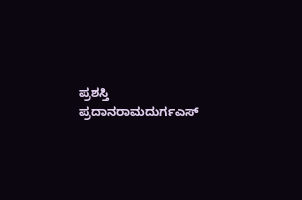ಪ್ರಶಸ್ತಿ ಪ್ರದಾನರಾಮದುರ್ಗಎಸ್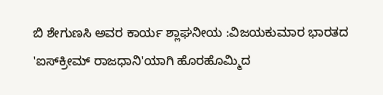ಬಿ ಶೇಗುಣಸಿ ಅವರ ಕಾರ್ಯ ಶ್ಲಾಘನೀಯ :ವಿಜಯಕುಮಾರ ಭಾರತದ 'ಐಸ್‌ಕ್ರೀಮ್ ರಾಜಧಾನಿ'ಯಾಗಿ ಹೊರಹೊಮ್ಮಿದ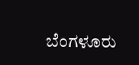ಬೆಂಗಳೂರು